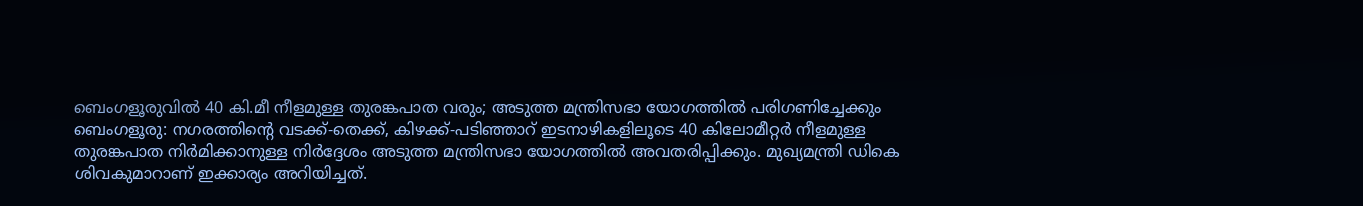ബെംഗളൂരുവിൽ 40 കി.മീ നീളമുള്ള തുരങ്കപാത വരും; അടുത്ത മന്ത്രിസഭാ യോഗത്തിൽ പരിഗണിച്ചേക്കും
ബെംഗളൂരു: നഗരത്തിന്റെ വടക്ക്-തെക്ക്, കിഴക്ക്-പടിഞ്ഞാറ് ഇടനാഴികളിലൂടെ 40 കിലോമീറ്റർ നീളമുള്ള തുരങ്കപാത നിർമിക്കാനുള്ള നിർദ്ദേശം അടുത്ത മന്ത്രിസഭാ യോഗത്തിൽ അവതരിപ്പിക്കും. മുഖ്യമന്ത്രി ഡികെ ശിവകുമാറാണ് ഇക്കാര്യം അറിയിച്ചത്.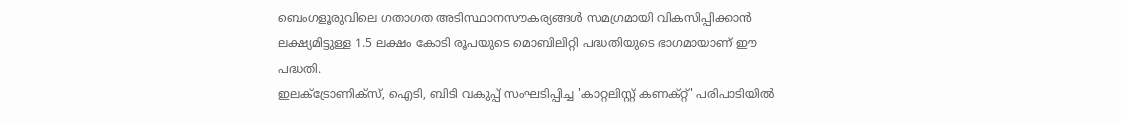ബെംഗളൂരുവിലെ ഗതാഗത അടിസ്ഥാനസൗകര്യങ്ങൾ സമഗ്രമായി വികസിപ്പിക്കാൻ ലക്ഷ്യമിട്ടുള്ള 1.5 ലക്ഷം കോടി രൂപയുടെ മൊബിലിറ്റി പദ്ധതിയുടെ ഭാഗമായാണ് ഈ പദ്ധതി.
ഇലക്ട്രോണിക്സ്, ഐടി, ബിടി വകുപ്പ് സംഘടിപ്പിച്ച 'കാറ്റലിസ്റ്റ് കണക്റ്റ്' പരിപാടിയിൽ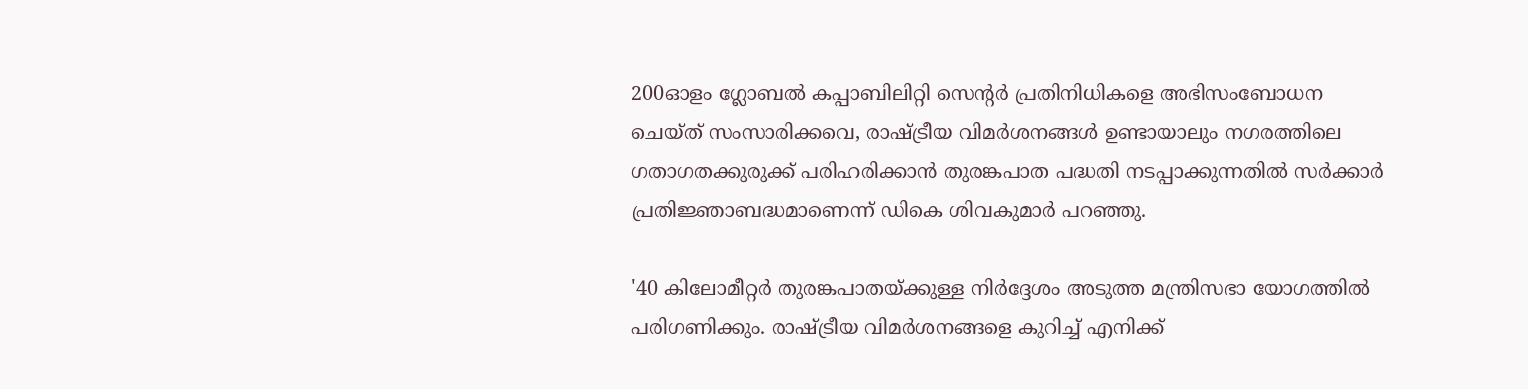200ഓളം ഗ്ലോബൽ കപ്പാബിലിറ്റി സെന്റർ പ്രതിനിധികളെ അഭിസംബോധന ചെയ്ത് സംസാരിക്കവെ, രാഷ്ട്രീയ വിമർശനങ്ങൾ ഉണ്ടായാലും നഗരത്തിലെ ഗതാഗതക്കുരുക്ക് പരിഹരിക്കാൻ തുരങ്കപാത പദ്ധതി നടപ്പാക്കുന്നതിൽ സർക്കാർ പ്രതിജ്ഞാബദ്ധമാണെന്ന് ഡികെ ശിവകുമാർ പറഞ്ഞു.

'40 കിലോമീറ്റർ തുരങ്കപാതയ്ക്കുള്ള നിർദ്ദേശം അടുത്ത മന്ത്രിസഭാ യോഗത്തിൽ പരിഗണിക്കും. രാഷ്ട്രീയ വിമർശനങ്ങളെ കുറിച്ച് എനിക്ക്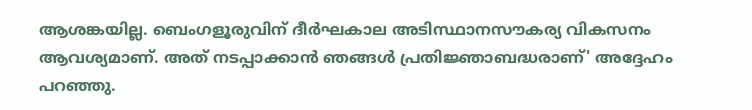ആശങ്കയില്ല. ബെംഗളൂരുവിന് ദീർഘകാല അടിസ്ഥാനസൗകര്യ വികസനം ആവശ്യമാണ്. അത് നടപ്പാക്കാൻ ഞങ്ങൾ പ്രതിജ്ഞാബദ്ധരാണ്' അദ്ദേഹം പറഞ്ഞു.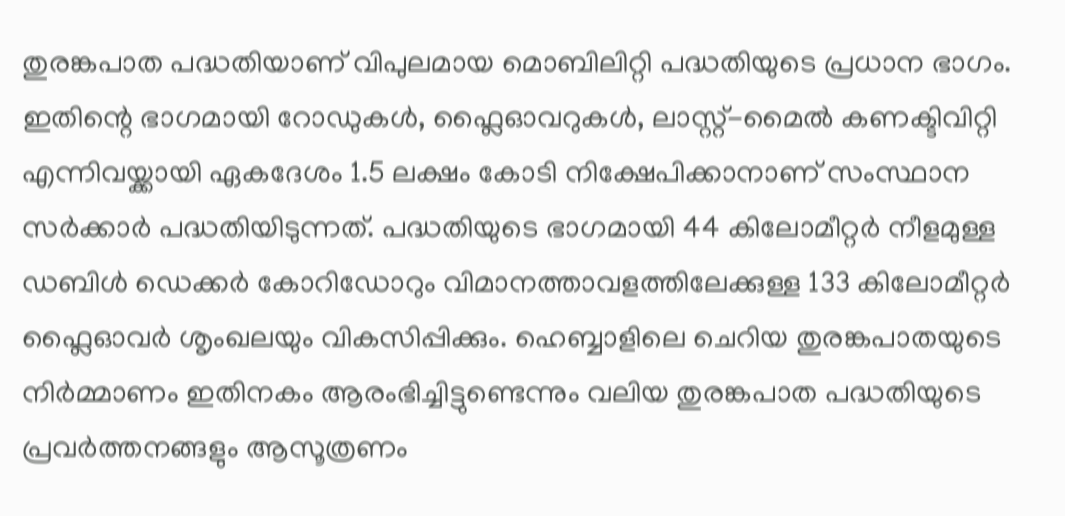തുരങ്കപാത പദ്ധതിയാണ് വിപുലമായ മൊബിലിറ്റി പദ്ധതിയുടെ പ്രധാന ഭാഗം.
ഇതിന്റെ ഭാഗമായി റോഡുകൾ, ഫ്ലൈഓവറുകൾ, ലാസ്റ്റ്-മൈൽ കണക്ടിവിറ്റി എന്നിവയ്ക്കായി ഏകദേശം 1.5 ലക്ഷം കോടി നിക്ഷേപിക്കാനാണ് സംസ്ഥാന സർക്കാർ പദ്ധതിയിടുന്നത്. പദ്ധതിയുടെ ഭാഗമായി 44 കിലോമീറ്റർ നീളമുള്ള ഡബിൾ ഡെക്കർ കോറിഡോറും വിമാനത്താവളത്തിലേക്കുള്ള 133 കിലോമീറ്റർ ഫ്ലൈഓവർ ശൃംഖലയും വികസിപ്പിക്കും. ഹെബ്ബാളിലെ ചെറിയ തുരങ്കപാതയുടെ നിർമ്മാണം ഇതിനകം ആരംഭിച്ചിട്ടുണ്ടെന്നും വലിയ തുരങ്കപാത പദ്ധതിയുടെ പ്രവർത്തനങ്ങളും ആസൂത്രണം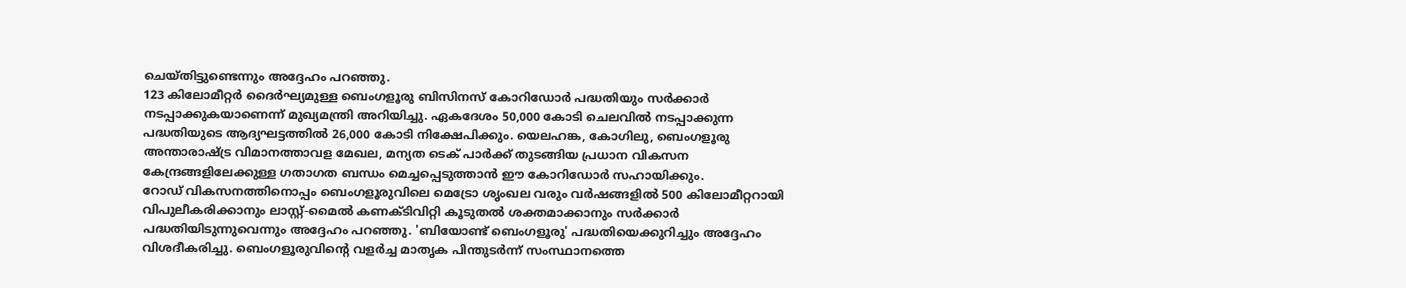ചെയ്തിട്ടുണ്ടെന്നും അദ്ദേഹം പറഞ്ഞു.
123 കിലോമീറ്റർ ദൈർഘ്യമുള്ള ബെംഗളൂരു ബിസിനസ് കോറിഡോർ പദ്ധതിയും സർക്കാർ നടപ്പാക്കുകയാണെന്ന് മുഖ്യമന്ത്രി അറിയിച്ചു. ഏകദേശം 50,000 കോടി ചെലവിൽ നടപ്പാക്കുന്ന പദ്ധതിയുടെ ആദ്യഘട്ടത്തിൽ 26,000 കോടി നിക്ഷേപിക്കും. യെലഹങ്ക, കോഗിലു, ബെംഗളൂരു അന്താരാഷ്ട്ര വിമാനത്താവള മേഖല, മന്യത ടെക് പാർക്ക് തുടങ്ങിയ പ്രധാന വികസന കേന്ദ്രങ്ങളിലേക്കുള്ള ഗതാഗത ബന്ധം മെച്ചപ്പെടുത്താൻ ഈ കോറിഡോർ സഹായിക്കും.
റോഡ് വികസനത്തിനൊപ്പം ബെംഗളൂരുവിലെ മെട്രോ ശൃംഖല വരും വർഷങ്ങളിൽ 500 കിലോമീറ്ററായി വിപുലീകരിക്കാനും ലാസ്റ്റ്-മൈൽ കണക്ടിവിറ്റി കൂടുതൽ ശക്തമാക്കാനും സർക്കാർ പദ്ധതിയിടുന്നുവെന്നും അദ്ദേഹം പറഞ്ഞു. 'ബിയോണ്ട് ബെംഗളൂരു' പദ്ധതിയെക്കുറിച്ചും അദ്ദേഹം വിശദീകരിച്ചു. ബെംഗളൂരുവിന്റെ വളർച്ച മാതൃക പിന്തുടർന്ന് സംസ്ഥാനത്തെ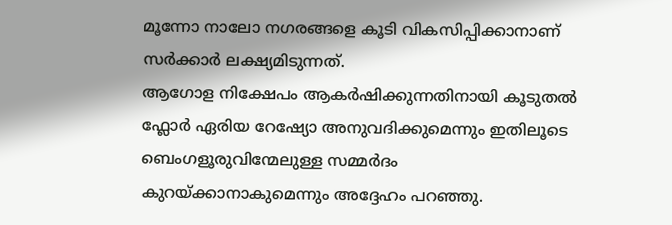മൂന്നോ നാലോ നഗരങ്ങളെ കൂടി വികസിപ്പിക്കാനാണ് സർക്കാർ ലക്ഷ്യമിടുന്നത്.
ആഗോള നിക്ഷേപം ആകർഷിക്കുന്നതിനായി കൂടുതൽ ഫ്ലോർ ഏരിയ റേഷ്യോ അനുവദിക്കുമെന്നും ഇതിലൂടെ ബെംഗളൂരുവിന്മേലുള്ള സമ്മർദം കുറയ്ക്കാനാകുമെന്നും അദ്ദേഹം പറഞ്ഞു.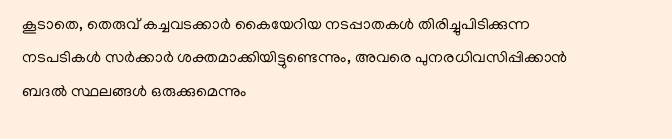കൂടാതെ, തെരുവ് കച്ചവടക്കാർ കൈയേറിയ നടപ്പാതകൾ തിരിച്ചുപിടിക്കുന്ന നടപടികൾ സർക്കാർ ശക്തമാക്കിയിട്ടുണ്ടെന്നും, അവരെ പുനരധിവസിപ്പിക്കാൻ ബദൽ സ്ഥലങ്ങൾ ഒരുക്കുമെന്നും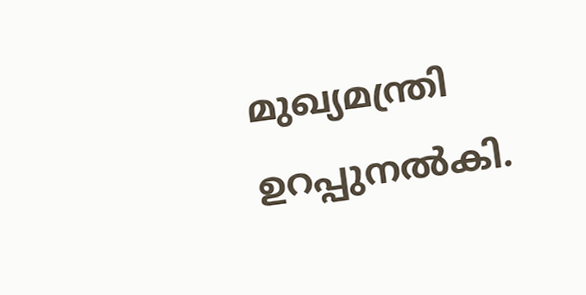മുഖ്യമന്ത്രി ഉറപ്പുനൽകി.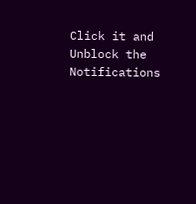Click it and Unblock the Notifications